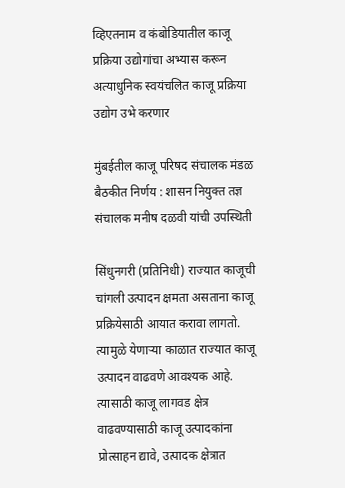व्हिएतनाम व कंबोडियातील काजू प्रक्रिया उद्योगांचा अभ्यास करून अत्याधुनिक स्वयंचलित काजू प्रक्रिया उद्योग उभे करणार

मुंबईतील काजू परिषद संचालक मंडळ बैठकीत निर्णय : शासन नियुक्त तज्ञ संचालक मनीष दळवी यांची उपस्थिती

सिंधुनगरी (प्रतिनिधी) राज्यात काजूची चांगली उत्पादन क्षमता असताना काजू प्रक्रियेसाठी आयात करावा लागतो. त्यामुळे येणाऱ्या काळात राज्यात काजू उत्पादन वाढवणे आवश्यक आहे. त्यासाठी काजू लागवड क्षेत्र वाढवण्यासाठी काजू उत्पादकांना प्रोत्साहन द्यावे, उत्पादक क्षेत्रात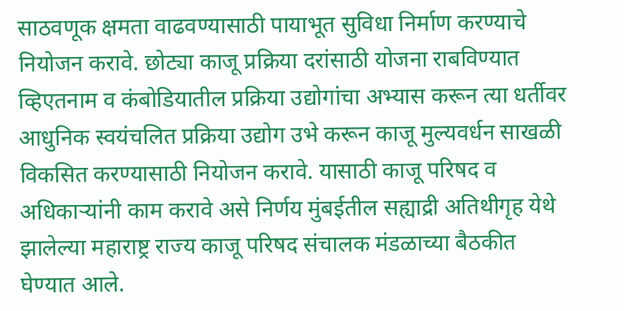साठवणूक क्षमता वाढवण्यासाठी पायाभूत सुविधा निर्माण करण्याचे नियोजन करावे. छोट्या काजू प्रक्रिया दरांसाठी योजना राबविण्यात व्हिएतनाम व कंबोडियातील प्रक्रिया उद्योगांचा अभ्यास करून त्या धर्तीवर आधुनिक स्वयंचलित प्रक्रिया उद्योग उभे करून काजू मुल्यवर्धन साखळी विकसित करण्यासाठी नियोजन करावे. यासाठी काजू परिषद व अधिकाऱ्यांनी काम करावे असे निर्णय मुंबईतील सह्याद्री अतिथीगृह येथे झालेल्या महाराष्ट्र राज्य काजू परिषद संचालक मंडळाच्या बैठकीत घेण्यात आले.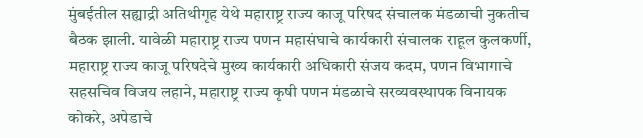मुंबईतील सह्याद्री अतिथीगृह येथे महाराष्ट्र राज्य काजू परिषद संचालक मंडळाची नुकतीच बैठक झाली. यावेळी महाराष्ट्र राज्य पणन महासंघाचे कार्यकारी संचालक राहूल कुलकर्णी, महाराष्ट्र राज्य काजू परिषदेचे मुख्य कार्यकारी अधिकारी संजय कदम, पणन विभागाचे सहसचिव विजय लहाने, महाराष्ट्र राज्य कृषी पणन मंडळाचे सरव्यवस्थापक विनायक कोकरे, अपेडाचे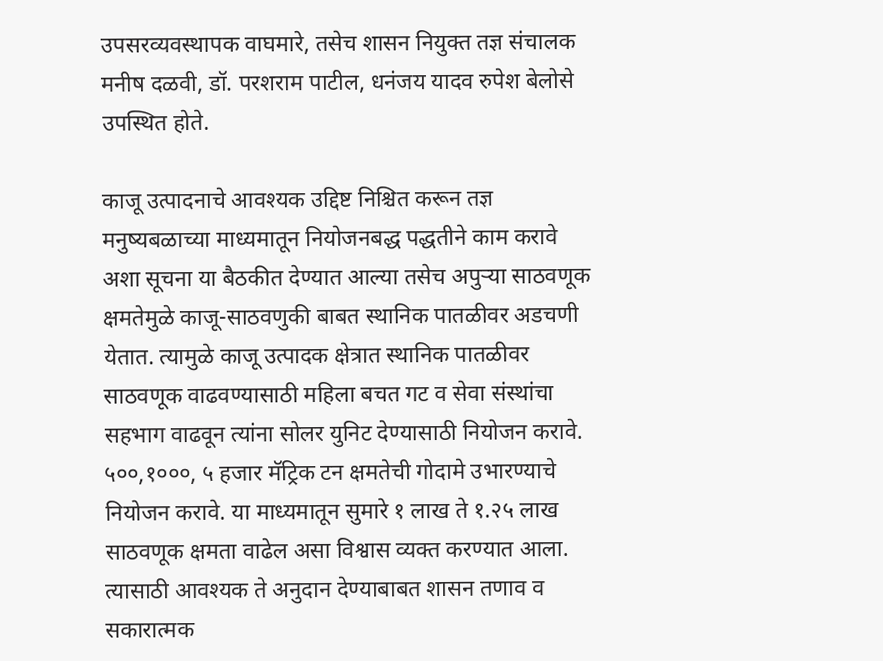उपसरव्यवस्थापक वाघमारे, तसेच शासन नियुक्त तज्ञ संचालक मनीष दळवी, डॉ. परशराम पाटील, धनंजय यादव रुपेश बेलोसे उपस्थित होते.

काजू उत्पादनाचे आवश्यक उद्दिष्ट निश्चित करून तज्ञ मनुष्यबळाच्या माध्यमातून नियोजनबद्ध पद्धतीने काम करावे अशा सूचना या बैठकीत देण्यात आल्या तसेच अपुऱ्या साठवणूक क्षमतेमुळे काजू-साठवणुकी बाबत स्थानिक पातळीवर अडचणी येतात. त्यामुळे काजू उत्पादक क्षेत्रात स्थानिक पातळीवर साठवणूक वाढवण्यासाठी महिला बचत गट व सेवा संस्थांचा सहभाग वाढवून त्यांना सोलर युनिट देण्यासाठी नियोजन करावे. ५००,१०००, ५ हजार मॅट्रिक टन क्षमतेची गोदामे उभारण्याचे नियोजन करावे. या माध्यमातून सुमारे १ लाख ते १.२५ लाख साठवणूक क्षमता वाढेल असा विश्वास व्यक्त करण्यात आला. त्यासाठी आवश्यक ते अनुदान देण्याबाबत शासन तणाव व सकारात्मक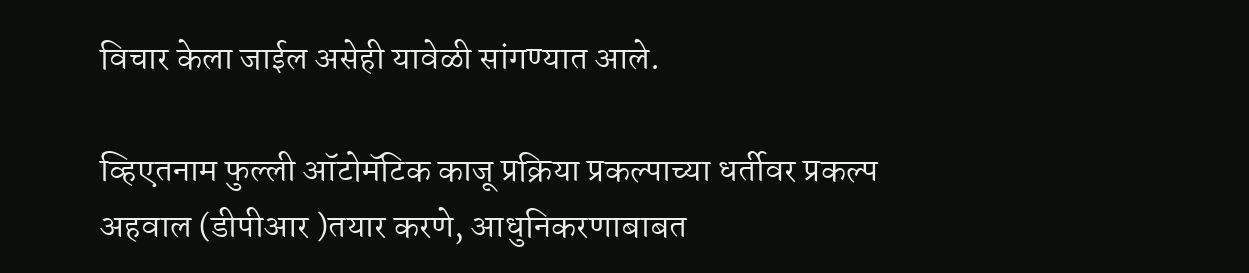विचार केला जाईल असेही यावेळी सांगण्यात आले.

व्हिएतनाम फुल्ली ऑटोमॅटिक काजू प्रक्रिया प्रकल्पाच्या धर्तीवर प्रकल्प अहवाल (डीपीआर )तयार करणे, आधुनिकरणाबाबत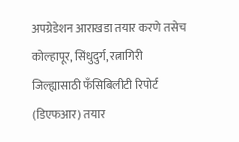अपग्रेडेशन आराखडा तयार करणे तसेच कोल्हापूर, सिंधुदुर्ग, रत्नागिरी जिल्ह्यासाठी फँसिबिलीटी रिपोर्ट (डिएफआर) तयार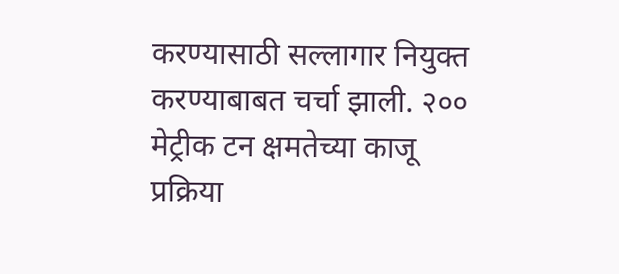करण्यासाठी सल्लागार नियुक्त करण्याबाबत चर्चा झाली. २०० मेट्रीक टन क्षमतेच्या काजू प्रक्रिया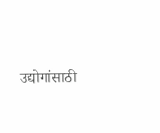उद्योगांसाठी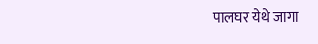पालघर येथे जागा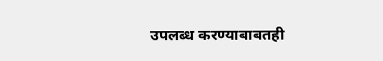उपलब्ध करण्याबाबतही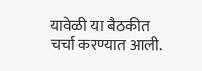यावेळी या बैठकीत चर्चा करण्यात आली.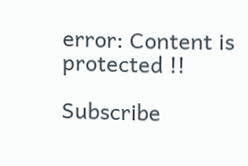error: Content is protected !!

Subscribe